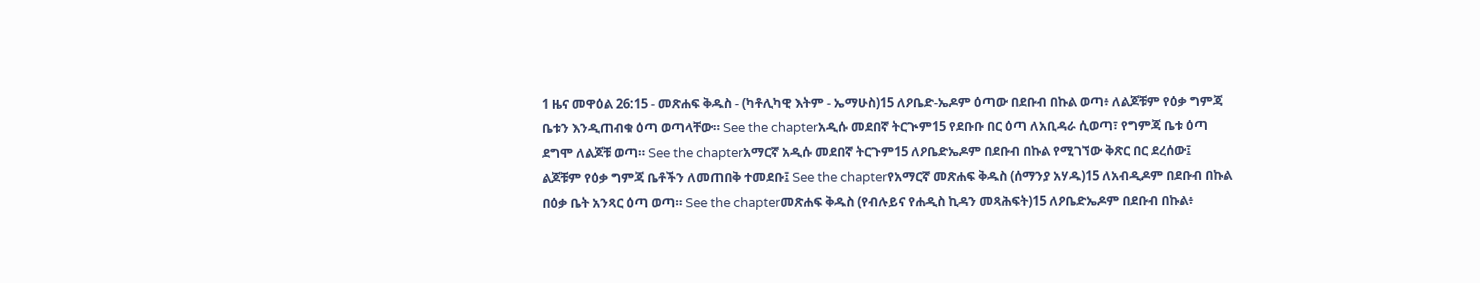1 ዜና መዋዕል 26:15 - መጽሐፍ ቅዱስ - (ካቶሊካዊ እትም - ኤማሁስ)15 ለዖቤድ-ኤዶም ዕጣው በደቡብ በኩል ወጣ፥ ለልጆቹም የዕቃ ግምጃ ቤቱን እንዲጠብቁ ዕጣ ወጣላቸው። See the chapterአዲሱ መደበኛ ትርጒም15 የደቡቡ በር ዕጣ ለአቢዳራ ሲወጣ፣ የግምጃ ቤቱ ዕጣ ደግሞ ለልጆቹ ወጣ። See the chapterአማርኛ አዲሱ መደበኛ ትርጉም15 ለዖቤድኤዶም በደቡብ በኩል የሚገኘው ቅጽር በር ደረሰው፤ ልጆቹም የዕቃ ግምጃ ቤቶችን ለመጠበቅ ተመደቡ፤ See the chapterየአማርኛ መጽሐፍ ቅዱስ (ሰማንያ አሃዱ)15 ለአብዲዶም በደቡብ በኩል በዕቃ ቤት አንጻር ዕጣ ወጣ። See the chapterመጽሐፍ ቅዱስ (የብሉይና የሐዲስ ኪዳን መጻሕፍት)15 ለዖቤድኤዶም በደቡብ በኩል፥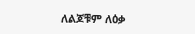ለልጆቹም ለዕቃ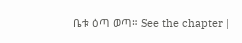ቤቱ ዕጣ ወጣ። See the chapter |